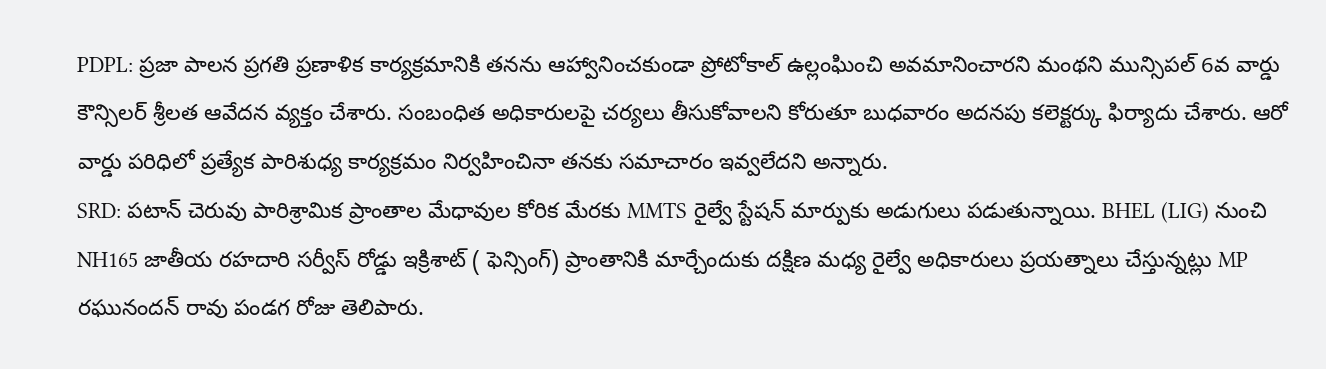PDPL: ప్రజా పాలన ప్రగతి ప్రణాళిక కార్యక్రమానికి తనను ఆహ్వానించకుండా ప్రోటోకాల్ ఉల్లంఘించి అవమానించారని మంథని మున్సిపల్ 6వ వార్డు కౌన్సిలర్ శ్రీలత ఆవేదన వ్యక్తం చేశారు. సంబంధిత అధికారులపై చర్యలు తీసుకోవాలని కోరుతూ బుధవారం అదనపు కలెక్టర్కు ఫిర్యాదు చేశారు. ఆరో వార్డు పరిధిలో ప్రత్యేక పారిశుధ్య కార్యక్రమం నిర్వహించినా తనకు సమాచారం ఇవ్వలేదని అన్నారు.
SRD: పటాన్ చెరువు పారిశ్రామిక ప్రాంతాల మేధావుల కోరిక మేరకు MMTS రైల్వే స్టేషన్ మార్పుకు అడుగులు పడుతున్నాయి. BHEL (LIG) నుంచి NH165 జాతీయ రహదారి సర్వీస్ రోడ్డు ఇక్రిశాట్ ( ఫెన్సింగ్) ప్రాంతానికి మార్చేందుకు దక్షిణ మధ్య రైల్వే అధికారులు ప్రయత్నాలు చేస్తున్నట్లు MP రఘునందన్ రావు పండగ రోజు తెలిపారు.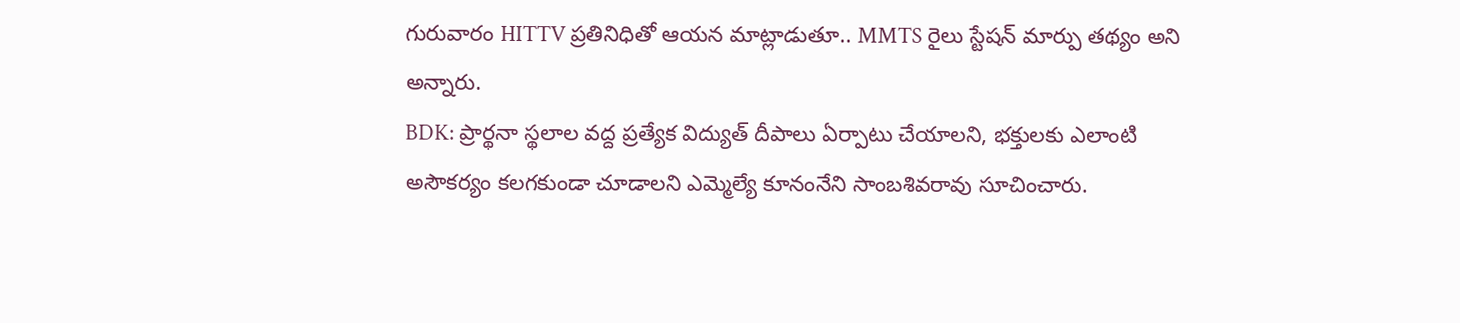గురువారం HITTV ప్రతినిధితో ఆయన మాట్లాడుతూ.. MMTS రైలు స్టేషన్ మార్పు తథ్యం అని అన్నారు.
BDK: ప్రార్థనా స్థలాల వద్ద ప్రత్యేక విద్యుత్ దీపాలు ఏర్పాటు చేయాలని, భక్తులకు ఎలాంటి అసౌకర్యం కలగకుండా చూడాలని ఎమ్మెల్యే కూనంనేని సాంబశివరావు సూచించారు.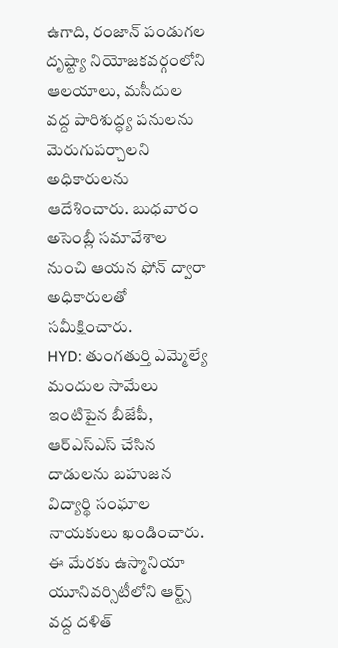ఉగాది, రంజాన్ పండుగల దృష్ట్యా నియోజకవర్గంలోని ఆలయాలు, మసీదుల వద్ద పారిశుద్ధ్య పనులను మెరుగుపర్చాలని అధికారులను ఆదేశించారు. బుధవారం అసెంబ్లీ సమావేశాల నుంచి ఆయన ఫోన్ ద్వారా అధికారులతో సమీక్షించారు.
HYD: తుంగతుర్తి ఎమ్మెల్యే మందుల సామేలు ఇంటిపైన బీజేపీ, ఆర్ఎస్ఎస్ చేసిన దాడులను బహుజన విద్యార్థి సంఘాల నాయకులు ఖండించారు. ఈ మేరకు ఉస్మానియా యూనివర్సిటీలోని ఆర్ట్స్ వద్ద దళిత్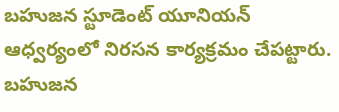బహుజన స్టూడెంట్ యూనియన్ ఆధ్వర్యంలో నిరసన కార్యక్రమం చేపట్టారు. బహుజన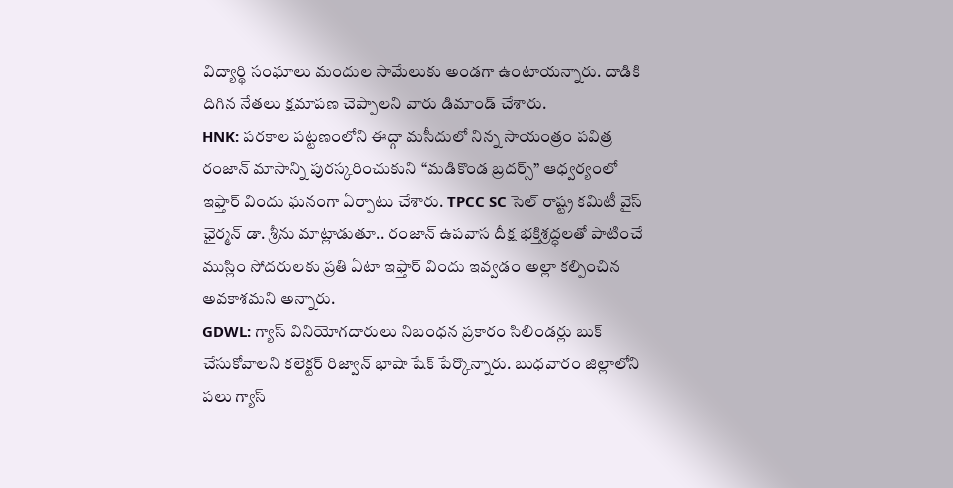విద్యార్థి సంఘాలు మందుల సామేలుకు అండగా ఉంటాయన్నారు. దాడికి దిగిన నేతలు క్షమాపణ చెప్పాలని వారు డిమాండ్ చేశారు.
HNK: పరకాల పట్టణంలోని ఈద్గా మసీదులో నిన్న సాయంత్రం పవిత్ర రంజాన్ మాసాన్ని పురస్కరించుకుని “మడికొండ బ్రదర్స్” ఆధ్వర్యంలో ఇఫ్తార్ విందు ఘనంగా ఏర్పాటు చేశారు. TPCC SC సెల్ రాష్ట్ర కమిటీ వైస్ ఛైర్మన్ డా. శ్రీను మాట్లాడుతూ.. రంజాన్ ఉపవాస దీక్ష భక్తిశ్రద్ధలతో పాటించే ముస్లిం సోదరులకు ప్రతి ఏటా ఇఫ్తార్ విందు ఇవ్వడం అల్లా కల్పించిన అవకాశమని అన్నారు.
GDWL: గ్యాస్ వినియోగదారులు నిబంధన ప్రకారం సిలిండర్లు బుక్ చేసుకోవాలని కలెక్టర్ రిజ్వాన్ భాషా షేక్ పేర్కొన్నారు. బుధవారం జిల్లాలోని పలు గ్యాస్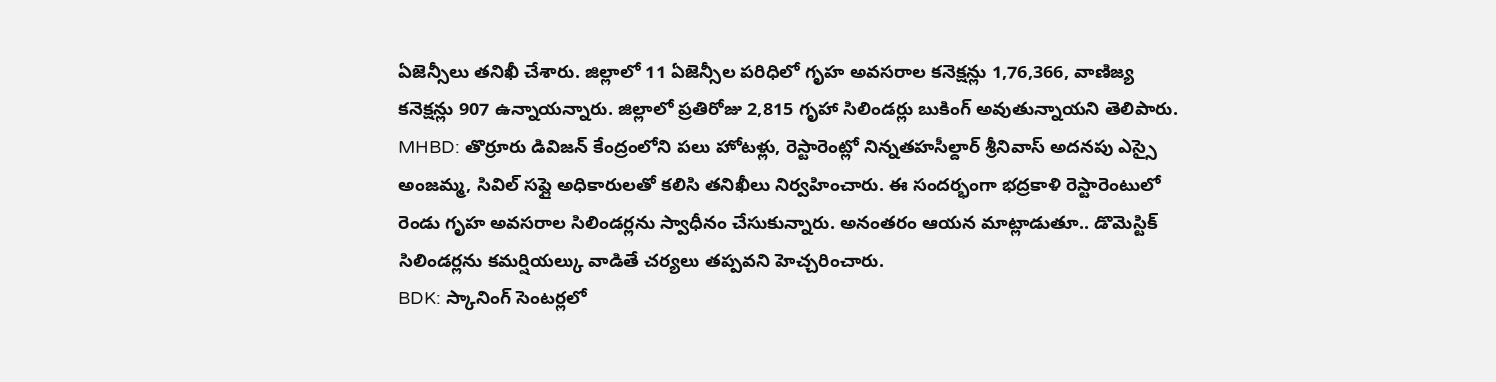ఏజెన్సీలు తనిఖీ చేశారు. జిల్లాలో 11 ఏజెన్సీల పరిధిలో గృహ అవసరాల కనెక్షన్లు 1,76,366, వాణిజ్య కనెక్షన్లు 907 ఉన్నాయన్నారు. జిల్లాలో ప్రతిరోజు 2,815 గృహా సిలిండర్లు బుకింగ్ అవుతున్నాయని తెలిపారు.
MHBD: తొర్రూరు డివిజన్ కేంద్రంలోని పలు హోటళ్లు, రెస్టారెంట్లో నిన్నతహసీల్దార్ శ్రీనివాస్ అదనపు ఎస్సై అంజమ్మ, సివిల్ సప్లై అధికారులతో కలిసి తనిఖీలు నిర్వహించారు. ఈ సందర్భంగా భద్రకాళి రెస్టారెంటులో రెండు గృహ అవసరాల సిలిండర్లను స్వాధీనం చేసుకున్నారు. అనంతరం ఆయన మాట్లాడుతూ.. డొమెస్టిక్ సిలిండర్లను కమర్షియల్కు వాడితే చర్యలు తప్పవని హెచ్చరించారు.
BDK: స్కానింగ్ సెంటర్లలో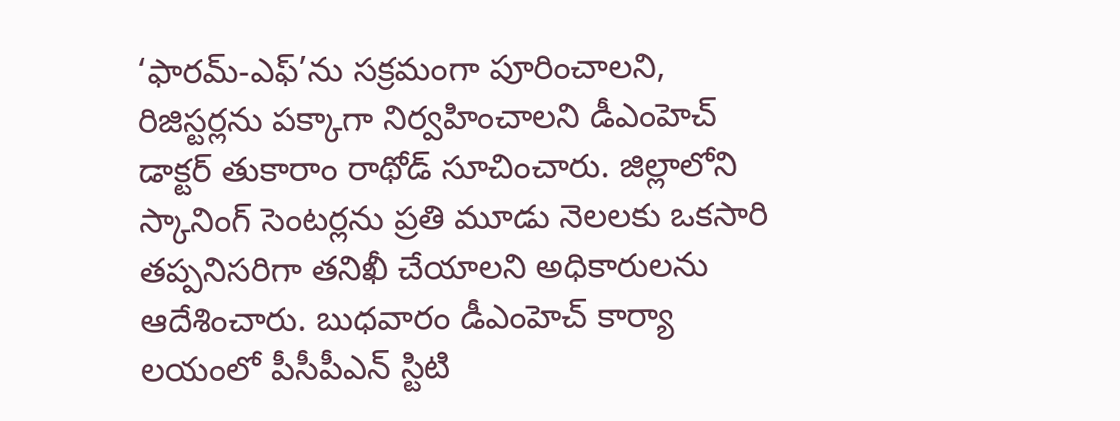‘ఫారమ్-ఎఫ్’ను సక్రమంగా పూరించాలని, రిజిస్టర్లను పక్కాగా నిర్వహించాలని డీఎంహెచ్ డాక్టర్ తుకారాం రాథోడ్ సూచించారు. జిల్లాలోని స్కానింగ్ సెంటర్లను ప్రతి మూడు నెలలకు ఒకసారి తప్పనిసరిగా తనిఖీ చేయాలని అధికారులను ఆదేశించారు. బుధవారం డీఎంహెచ్ కార్యా లయంలో పీసీపీఎన్ స్టిటి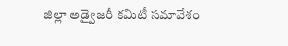జిల్లా అడ్వైజరీ కమిటీ సమావేశం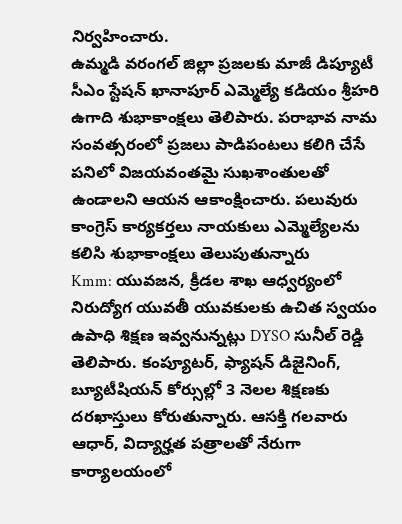నిర్వహించారు.
ఉమ్మడి వరంగల్ జిల్లా ప్రజలకు మాజీ డిప్యూటీ సీఎం స్టేషన్ ఖానాపూర్ ఎమ్మెల్యే కడియం శ్రీహరి ఉగాది శుభాకాంక్షలు తెలిపారు. పరాభావ నామ సంవత్సరంలో ప్రజలు పాడిపంటలు కలిగి చేసే పనిలో విజయవంతమై సుఖశాంతులతో ఉండాలని ఆయన ఆకాంక్షించారు. పలువురు కాంగ్రెస్ కార్యకర్తలు నాయకులు ఎమ్మెల్యేలను కలిసి శుభాకాంక్షలు తెలుపుతున్నారు
Kmm: యువజన, క్రీడల శాఖ ఆధ్వర్యంలో నిరుద్యోగ యువతీ యువకులకు ఉచిత స్వయం ఉపాధి శిక్షణ ఇవ్వనున్నట్లు DYSO సునీల్ రెడ్డి తెలిపారు. కంప్యూటర్, ఫ్యాషన్ డిజైనింగ్, బ్యూటీషియన్ కోర్సుల్లో 3 నెలల శిక్షణకు దరఖాస్తులు కోరుతున్నారు. ఆసక్తి గలవారు ఆధార్, విద్యార్హత పత్రాలతో నేరుగా కార్యాలయంలో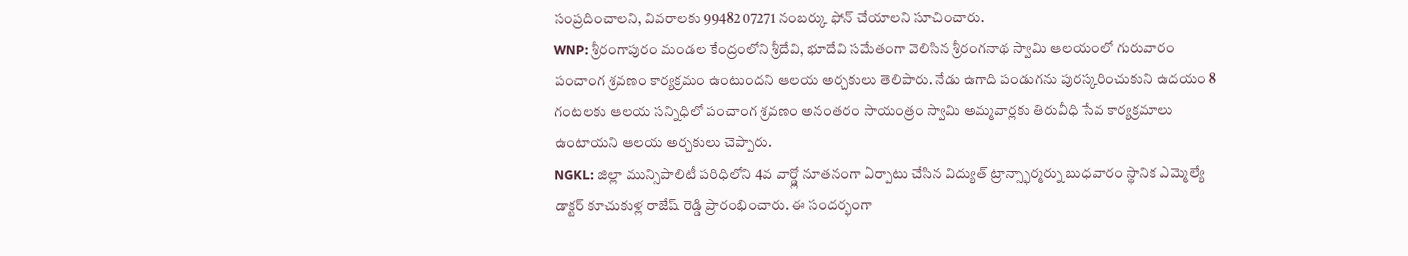సంప్రదించాలని, వివరాలకు 99482 07271 నంబర్కు ఫోన్ చేయాలని సూచించారు.
WNP: శ్రీరంగాపురం మండల కేంద్రంలోని శ్రీదేవి, భూదేవి సమేతంగా వెలిసిన శ్రీరంగనాథ స్వామి ఆలయంలో గురువారం పంచాంగ శ్రవణం కార్యక్రమం ఉంటుందని ఆలయ అర్చకులు తెలిపారు. నేడు ఉగాది పండుగను పురస్కరించుకుని ఉదయం 8 గంటలకు ఆలయ సన్నిధిలో పంచాంగ శ్రవణం అనంతరం సాయంత్రం స్వామి అమ్మవార్లకు తిరువీధి సేవ కార్యక్రమాలు ఉంటాయని ఆలయ అర్చకులు చెప్పారు.
NGKL: జిల్లా మున్సిపాలిటీ పరిధిలోని 4వ వార్డ్లో నూతనంగా ఏర్పాటు చేసిన విద్యుత్ ట్రాన్స్ఫార్మర్ను బుధవారం స్థానిక ఎమ్మెల్యే డాక్టర్ కూచుకుళ్ల రాజేష్ రెడ్డి ప్రారంభించారు. ఈ సందర్భంగా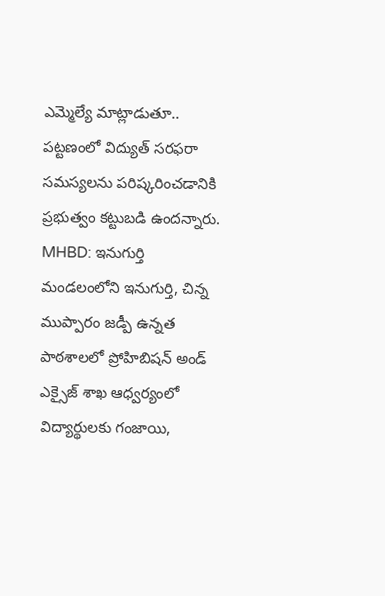ఎమ్మెల్యే మాట్లాడుతూ.. పట్టణంలో విద్యుత్ సరఫరా సమస్యలను పరిష్కరించడానికి ప్రభుత్వం కట్టుబడి ఉందన్నారు.
MHBD: ఇనుగుర్తి మండలంలోని ఇనుగుర్తి, చిన్న ముప్పారం జడ్పీ ఉన్నత పాఠశాలలో ప్రోహిబిషన్ అండ్ ఎక్సైజ్ శాఖ ఆధ్వర్యంలో విద్యార్థులకు గంజాయి,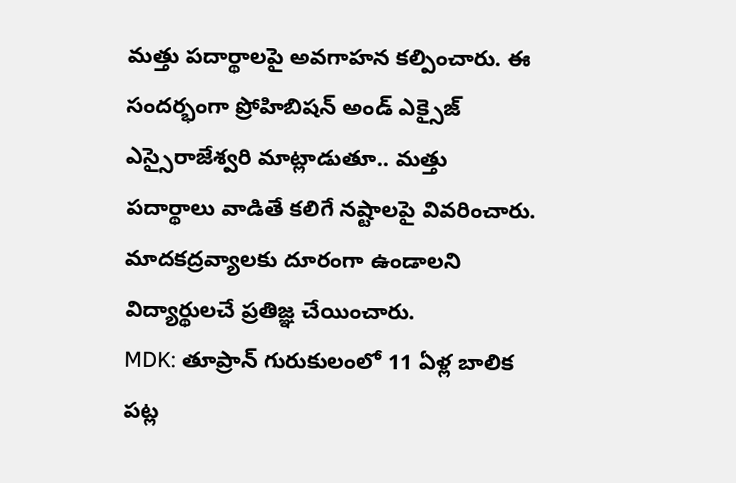మత్తు పదార్థాలపై అవగాహన కల్పించారు. ఈ సందర్భంగా ప్రోహిబిషన్ అండ్ ఎక్సైజ్ ఎస్సైరాజేశ్వరి మాట్లాడుతూ.. మత్తు పదార్థాలు వాడితే కలిగే నష్టాలపై వివరించారు. మాదకద్రవ్యాలకు దూరంగా ఉండాలని విద్యార్థులచే ప్రతిజ్ఞ చేయించారు.
MDK: తూప్రాన్ గురుకులంలో 11 ఏళ్ల బాలిక పట్ల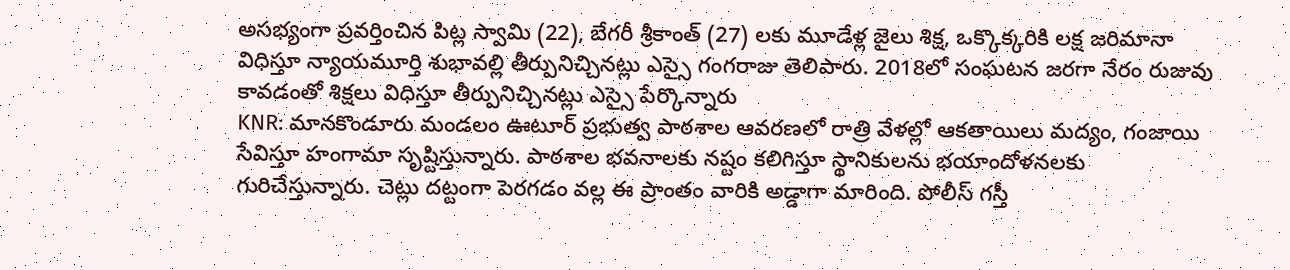అసభ్యంగా ప్రవర్తించిన పిట్ల స్వామి (22), బేగరీ శ్రీకాంత్ (27) లకు మూడేళ్ల జైలు శిక్ష, ఒక్కొక్కరికి లక్ష జరిమానా విధిస్తూ న్యాయమూర్తి శుభావల్లి తీర్పునిచ్చినట్లు ఎస్సై గంగరాజు తెలిపారు. 2018లో సంఘటన జరగా నేరం రుజువు కావడంతో శిక్షలు విధిస్తూ తీర్పునిచ్చినట్లు ఎస్సై పేర్కొన్నారు
KNR: మానకొండూరు మండలం ఊటూర్ ప్రభుత్వ పాఠశాల ఆవరణలో రాత్రి వేళల్లో ఆకతాయిలు మద్యం, గంజాయి సేవిస్తూ హంగామా సృష్టిస్తున్నారు. పాఠశాల భవనాలకు నష్టం కలిగిస్తూ స్థానికులను భయాందోళనలకు గురిచేస్తున్నారు. చెట్లు దట్టంగా పెరగడం వల్ల ఈ ప్రాంతం వారికి అడ్డాగా మారింది. పోలీస్ గస్తీ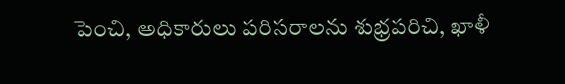పెంచి, అధికారులు పరిసరాలను శుభ్రపరిచి, ఖాళీ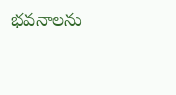భవనాలను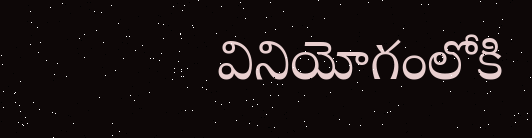వినియోగంలోకి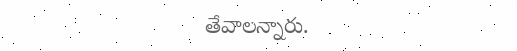తేవాలన్నారు.